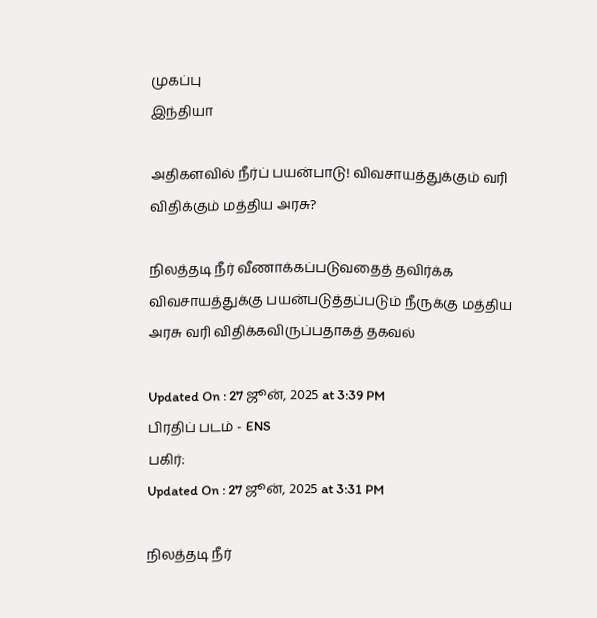முகப்பு
இந்தியா

அதிகளவில் நீர்ப் பயன்பாடு! விவசாயத்துக்கும் வரி விதிக்கும் மத்திய அரசு?

நிலத்தடி நீர் வீணாக்கப்படுவதைத் தவிர்க்க விவசாயத்துக்கு பயன்படுத்தப்படும் நீருக்கு மத்திய அரசு வரி விதிக்கவிருப்பதாகத் தகவல்

Updated On : 27 ஜூன், 2025 at 3:39 PM
பிரதிப் படம் - ENS
பகிர்:
Updated On : 27 ஜூன், 2025 at 3:31 PM

நிலத்தடி நீர்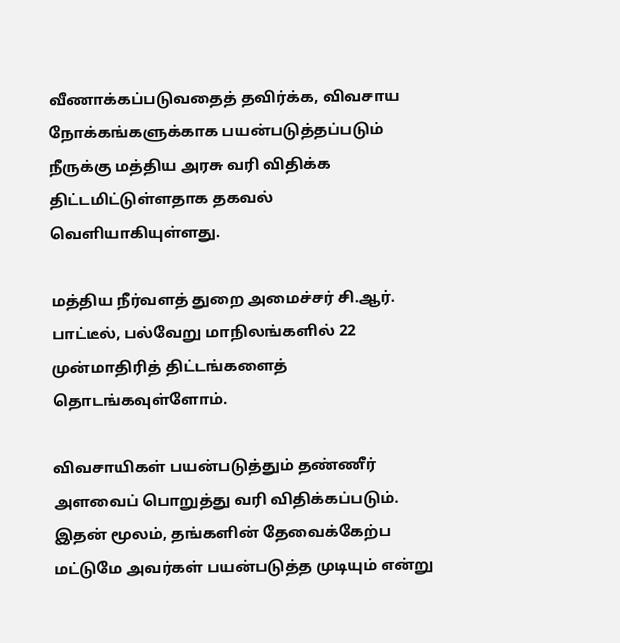வீணாக்கப்படுவதைத் தவிர்க்க, விவசாய நோக்கங்களுக்காக பயன்படுத்தப்படும் நீருக்கு மத்திய அரசு வரி விதிக்க திட்டமிட்டுள்ளதாக தகவல் வெளியாகியுள்ளது.

மத்திய நீர்வளத் துறை அமைச்சர் சி.ஆர். பாட்டீல், பல்வேறு மாநிலங்களில் 22 முன்மாதிரித் திட்டங்களைத் தொடங்கவுள்ளோம்.

விவசாயிகள் பயன்படுத்தும் தண்ணீர் அளவைப் பொறுத்து வரி விதிக்கப்படும். இதன் மூலம், தங்களின் தேவைக்கேற்ப மட்டுமே அவர்கள் பயன்படுத்த முடியும் என்று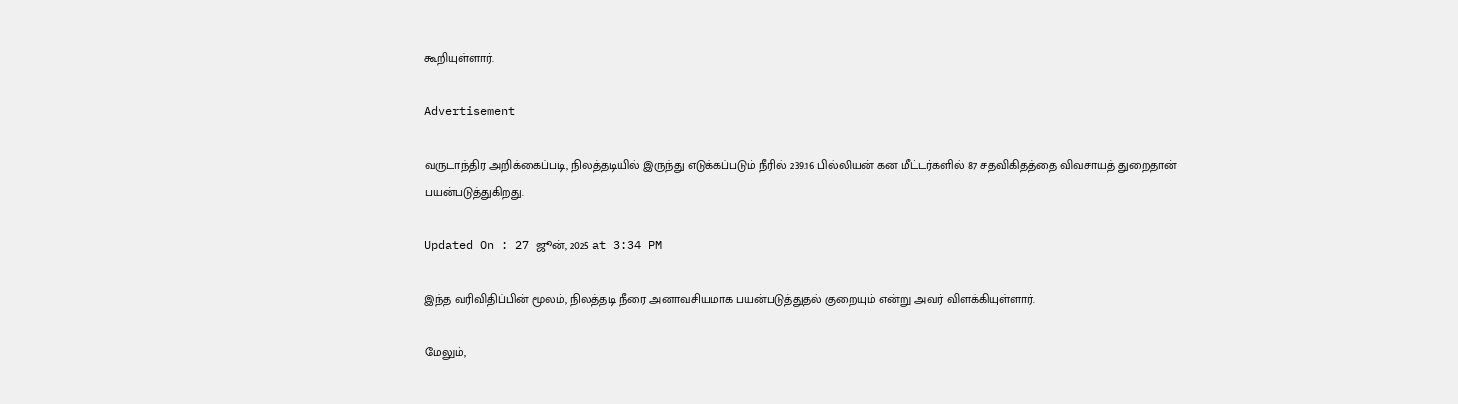கூறியுள்ளார்.

Advertisement

வருடாந்திர அறிக்கைப்படி, நிலத்தடியில் இருந்து எடுக்கப்படும் நீரில் 239.16 பில்லியன் கன மீட்டர்களில் 87 சதவிகிதத்தை விவசாயத் துறைதான் பயன்படுத்துகிறது.

Updated On : 27 ஜூன், 2025 at 3:34 PM

இந்த வரிவிதிப்பின் மூலம், நிலத்தடி நீரை அனாவசியமாக பயன்படுத்துதல் குறையும் என்று அவர் விளக்கியுள்ளார்.

மேலும்,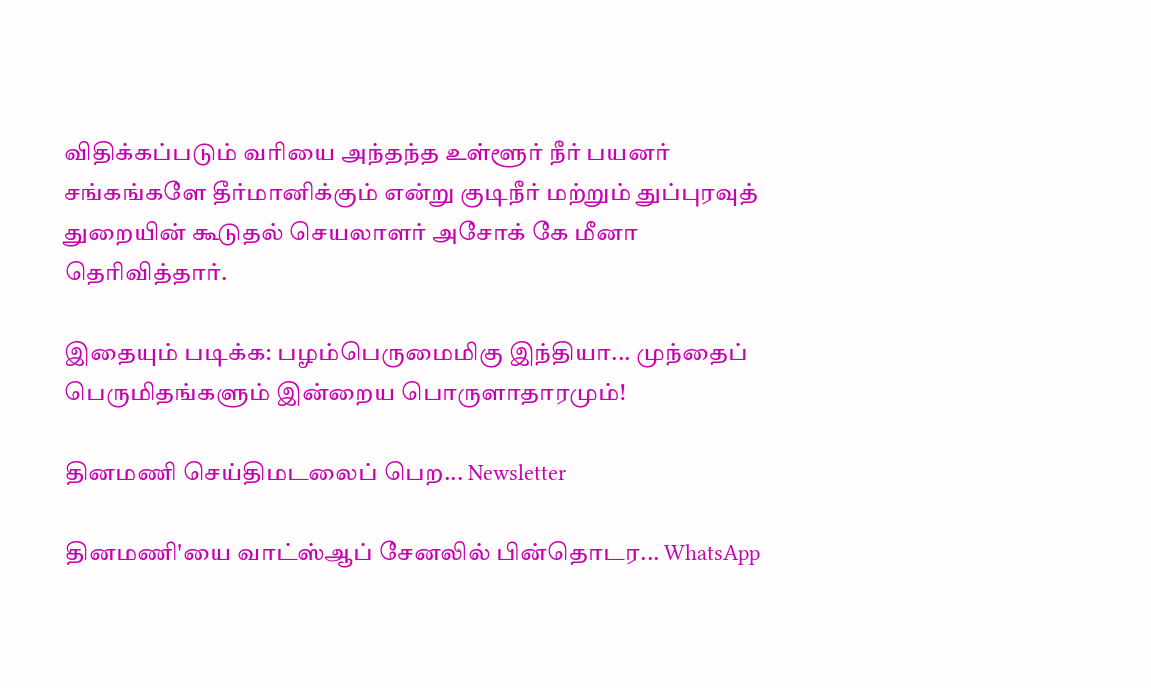விதிக்கப்படும் வரியை அந்தந்த உள்ளூர் நீர் பயனர் சங்கங்களே தீர்மானிக்கும் என்று குடிநீர் மற்றும் துப்புரவுத் துறையின் கூடுதல் செயலாளர் அசோக் கே மீனா தெரிவித்தார்.

இதையும் படிக்க: பழம்பெருமைமிகு இந்தியா... முந்தைப் பெருமிதங்களும் இன்றைய பொருளாதாரமும்!

தினமணி செய்திமடலைப் பெற... Newsletter

தினமணி'யை வாட்ஸ்ஆப் சேனலில் பின்தொடர... WhatsApp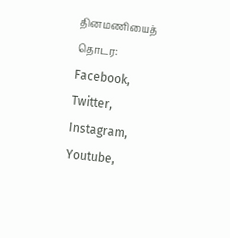தினமணியைத் தொடர: Facebook, Twitter, Instagram, Youtube,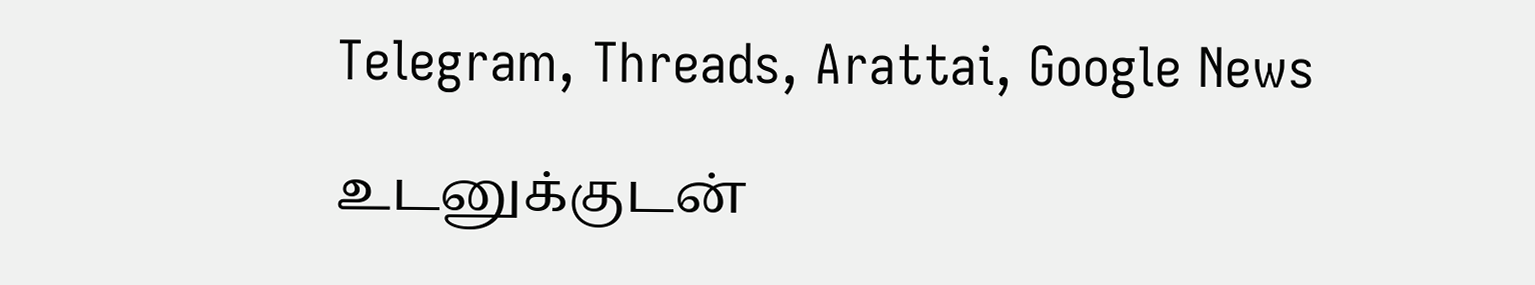Telegram, Threads, Arattai, Google News

உடனுக்குடன்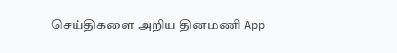செய்திகளை அறிய தினமணி App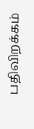பதிவிறக்கம்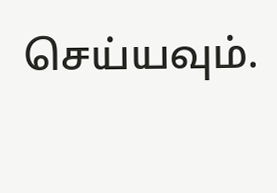செய்யவும்.